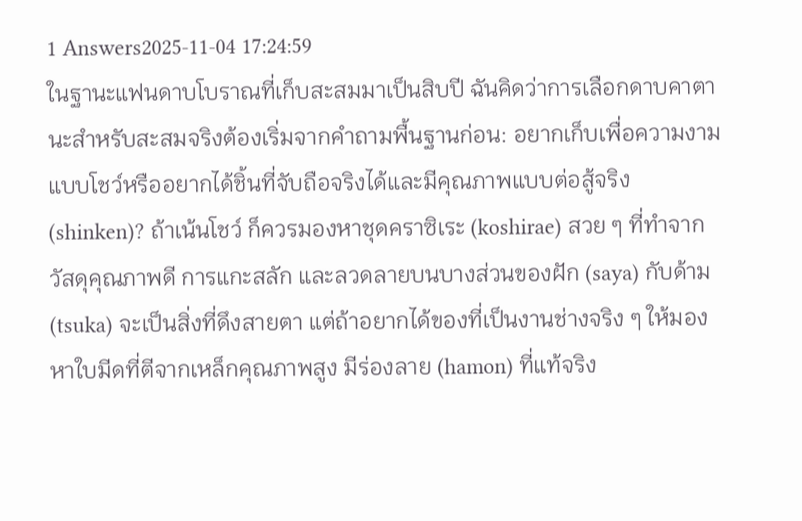1 Answers2025-11-04 17:24:59
ในฐานะแฟนดาบโบราณที่เก็บสะสมมาเป็นสิบปี ฉันคิดว่าการเลือกดาบคาตานะสำหรับสะสมจริงต้องเริ่มจากคำถามพื้นฐานก่อน: อยากเก็บเพื่อความงามแบบโชว์หรืออยากได้ชิ้นที่จับถือจริงได้และมีคุณภาพแบบต่อสู้จริง (shinken)? ถ้าเน้นโชว์ ก็ควรมองหาชุดคราซิเระ (koshirae) สวย ๆ ที่ทำจากวัสดุคุณภาพดี การแกะสลัก และลวดลายบนบางส่วนของฝัก (saya) กับด้าม (tsuka) จะเป็นสิ่งที่ดึงสายตา แต่ถ้าอยากได้ของที่เป็นงานช่างจริง ๆ ให้มองหาใบมีดที่ตีจากเหล็กคุณภาพสูง มีร่องลาย (hamon) ที่แท้จริง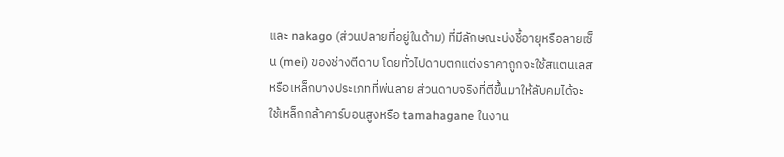และ nakago (ส่วนปลายที่อยู่ในด้าม) ที่มีลักษณะบ่งชี้อายุหรือลายเซ็น (mei) ของช่างตีดาบ โดยทั่วไปดาบตกแต่งราคาถูกจะใช้สแตนเลสหรือเหล็กบางประเภทที่พ่นลาย ส่วนดาบจริงที่ตีขึ้นมาให้ลับคมได้จะใช้เหล็กกล้าคาร์บอนสูงหรือ tamahagane ในงาน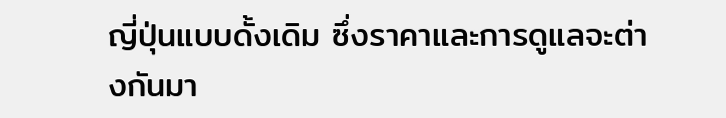ญี่ปุ่นแบบดั้งเดิม ซึ่งราคาและการดูแลจะต่างกันมา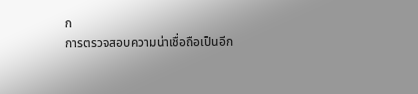ก
การตรวจสอบความน่าเชื่อถือเป็นอีก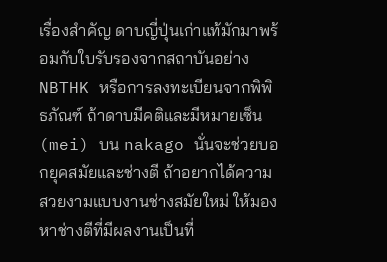เรื่องสำคัญ ดาบญี่ปุ่นเก่าแท้มักมาพร้อมกับใบรับรองจากสถาบันอย่าง NBTHK หรือการลงทะเบียนจากพิพิธภัณฑ์ ถ้าดาบมีคติและมีหมายเซ็น (mei) บน nakago นั่นจะช่วยบอกยุคสมัยและช่างตี ถ้าอยากได้ความสวยงามแบบงานช่างสมัยใหม่ ให้มองหาช่างตีที่มีผลงานเป็นที่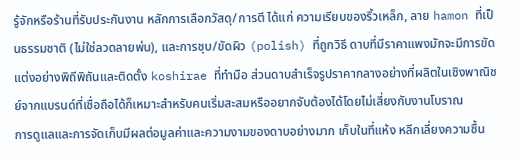รู้จักหรือร้านที่รับประกันงาน หลักการเลือกวัสดุ/การตี ได้แก่ ความเรียบของริ้วเหล็ก, ลาย hamon ที่เป็นธรรมชาติ (ไม่ใช่ลวดลายพ่น), และการชุบ/ขัดผิว (polish) ที่ถูกวิธี ดาบที่มีราคาแพงมักจะมีการขัดแต่งอย่างพิถีพิถันและติดตั้ง koshirae ที่ทำมือ ส่วนดาบสำเร็จรูปราคากลางอย่างที่ผลิตในเชิงพาณิชย์จากแบรนด์ที่เชื่อถือได้ก็เหมาะสำหรับคนเริ่มสะสมหรืออยากจับต้องได้โดยไม่เสี่ยงกับงานโบราณ
การดูแลและการจัดเก็บมีผลต่อมูลค่าและความงามของดาบอย่างมาก เก็บในที่แห้ง หลีกเลี่ยงความชื้น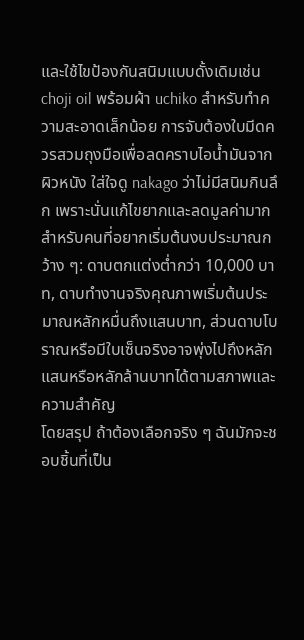และใช้ไขป้องกันสนิมแบบดั้งเดิมเช่น choji oil พร้อมผ้า uchiko สำหรับทำความสะอาดเล็กน้อย การจับต้องใบมีดควรสวมถุงมือเพื่อลดคราบไอน้ำมันจากผิวหนัง ใส่ใจดู nakago ว่าไม่มีสนิมกินลึก เพราะนั่นแก้ไขยากและลดมูลค่ามาก สำหรับคนที่อยากเริ่มต้นงบประมาณกว้าง ๆ: ดาบตกแต่งต่ำกว่า 10,000 บาท, ดาบทำงานจริงคุณภาพเริ่มต้นประมาณหลักหมื่นถึงแสนบาท, ส่วนดาบโบราณหรือมีใบเซ็นจริงอาจพุ่งไปถึงหลักแสนหรือหลักล้านบาทได้ตามสภาพและความสำคัญ
โดยสรุป ถ้าต้องเลือกจริง ๆ ฉันมักจะชอบชิ้นที่เป็น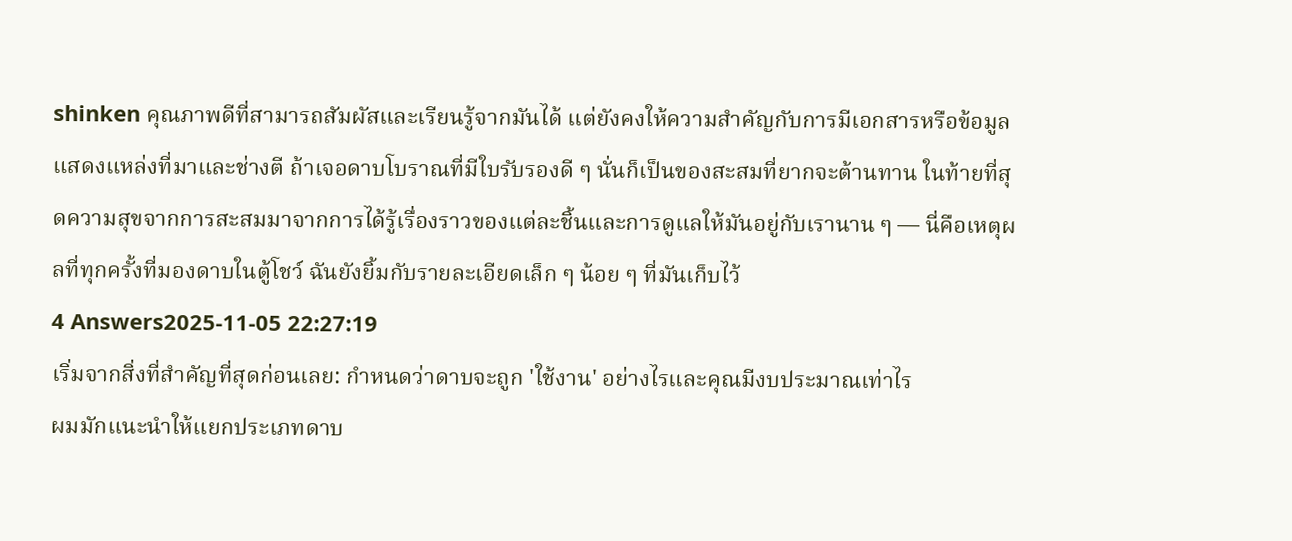shinken คุณภาพดีที่สามารถสัมผัสและเรียนรู้จากมันได้ แต่ยังคงให้ความสำคัญกับการมีเอกสารหรือข้อมูลแสดงแหล่งที่มาและช่างตี ถ้าเจอดาบโบราณที่มีใบรับรองดี ๆ นั่นก็เป็นของสะสมที่ยากจะต้านทาน ในท้ายที่สุดความสุขจากการสะสมมาจากการได้รู้เรื่องราวของแต่ละชิ้นและการดูแลให้มันอยู่กับเรานาน ๆ — นี่คือเหตุผลที่ทุกครั้งที่มองดาบในตู้โชว์ ฉันยังยิ้มกับรายละเอียดเล็ก ๆ น้อย ๆ ที่มันเก็บไว้
4 Answers2025-11-05 22:27:19
เริ่มจากสิ่งที่สำคัญที่สุดก่อนเลย: กำหนดว่าดาบจะถูก 'ใช้งาน' อย่างไรและคุณมีงบประมาณเท่าไร
ผมมักแนะนำให้แยกประเภทดาบ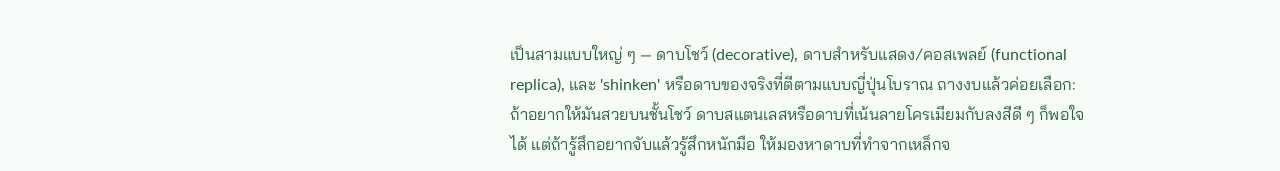เป็นสามแบบใหญ่ ๆ — ดาบโชว์ (decorative), ดาบสำหรับแสดง/คอสเพลย์ (functional replica), และ 'shinken' หรือดาบของจริงที่ตีตามแบบญี่ปุ่นโบราณ ถางงบแล้วค่อยเลือก: ถ้าอยากให้มันสวยบนชั้นโชว์ ดาบสแตนเลสหรือดาบที่เน้นลายโครเมียมกับลงสีดี ๆ ก็พอใจได้ แต่ถ้ารู้สึกอยากจับแล้วรู้สึกหนักมือ ให้มองหาดาบที่ทำจากเหล็กจ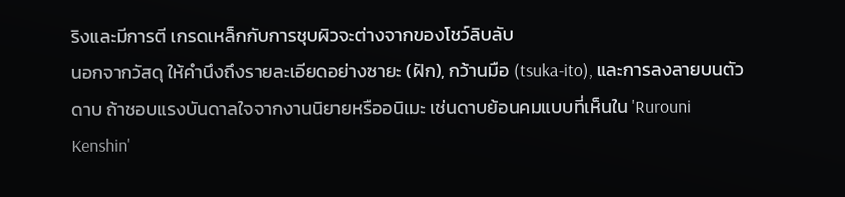ริงและมีการตี เกรดเหล็กกับการชุบผิวจะต่างจากของโชว์ลิบลับ
นอกจากวัสดุ ให้คำนึงถึงรายละเอียดอย่างซายะ (ฝัก), กว้านมือ (tsuka-ito), และการลงลายบนตัวดาบ ถ้าชอบแรงบันดาลใจจากงานนิยายหรืออนิเมะ เช่นดาบย้อนคมแบบที่เห็นใน 'Rurouni Kenshin'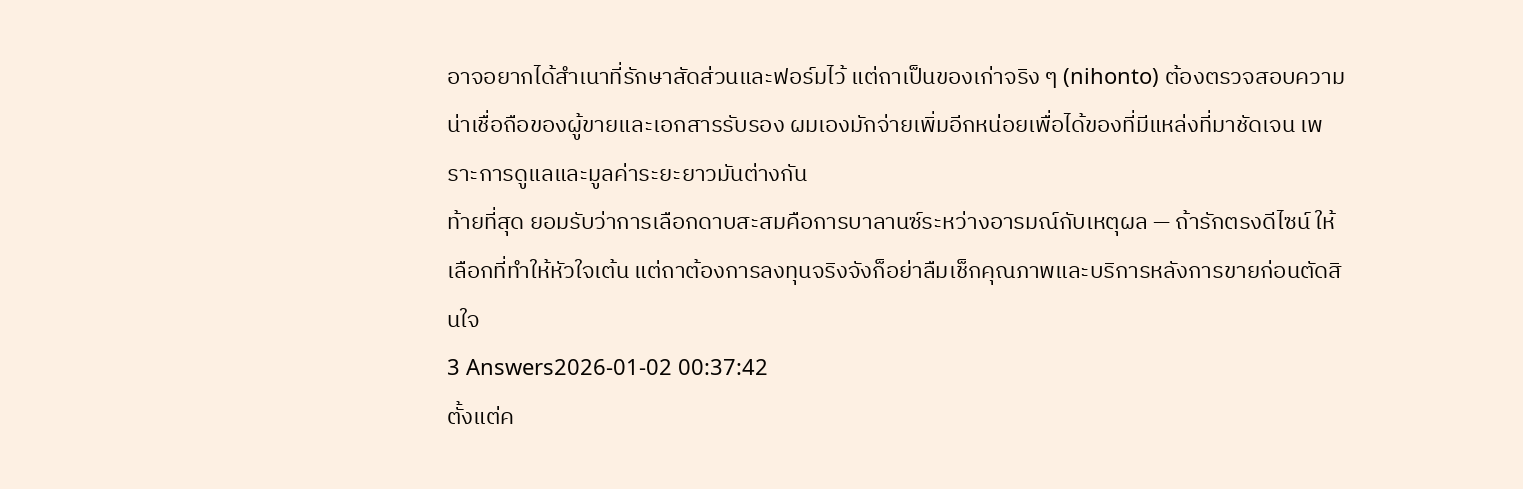อาจอยากได้สำเนาที่รักษาสัดส่วนและฟอร์มไว้ แต่ถาเป็นของเก่าจริง ๆ (nihonto) ต้องตรวจสอบความน่าเชื่อถือของผู้ขายและเอกสารรับรอง ผมเองมักจ่ายเพิ่มอีกหน่อยเพื่อได้ของที่มีแหล่งที่มาชัดเจน เพราะการดูแลและมูลค่าระยะยาวมันต่างกัน
ท้ายที่สุด ยอมรับว่าการเลือกดาบสะสมคือการบาลานซ์ระหว่างอารมณ์กับเหตุผล — ถ้ารักตรงดีไซน์ ให้เลือกที่ทำให้หัวใจเต้น แต่ถาต้องการลงทุนจริงจังก็อย่าลืมเช็กคุณภาพและบริการหลังการขายก่อนตัดสินใจ
3 Answers2026-01-02 00:37:42
ตั้งแต่ค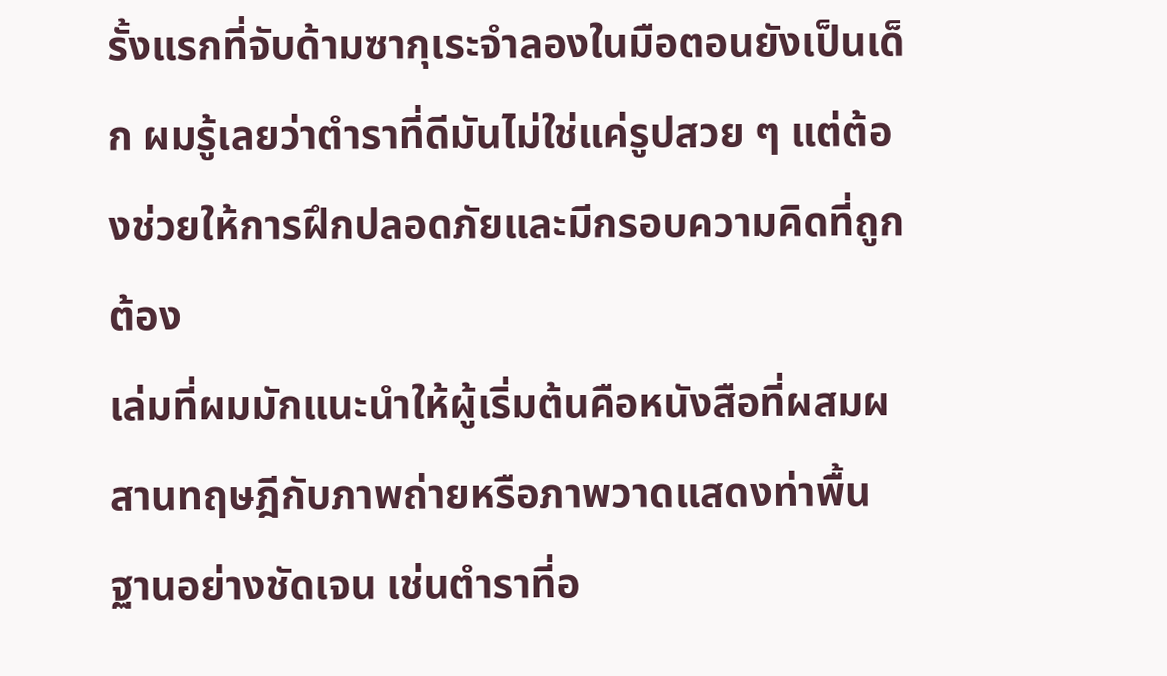รั้งแรกที่จับด้ามซากุเระจำลองในมือตอนยังเป็นเด็ก ผมรู้เลยว่าตำราที่ดีมันไม่ใช่แค่รูปสวย ๆ แต่ต้องช่วยให้การฝึกปลอดภัยและมีกรอบความคิดที่ถูกต้อง
เล่มที่ผมมักแนะนำให้ผู้เริ่มต้นคือหนังสือที่ผสมผสานทฤษฎีกับภาพถ่ายหรือภาพวาดแสดงท่าพื้นฐานอย่างชัดเจน เช่นตำราที่อ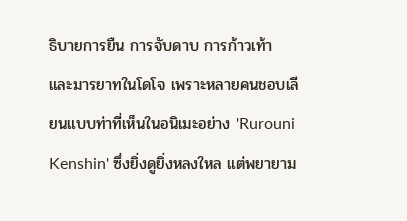ธิบายการยืน การจับดาบ การก้าวเท้า และมารยาทในโดโจ เพราะหลายคนชอบเลียนแบบท่าที่เห็นในอนิเมะอย่าง 'Rurouni Kenshin' ซึ่งยิ่งดูยิ่งหลงใหล แต่พยายาม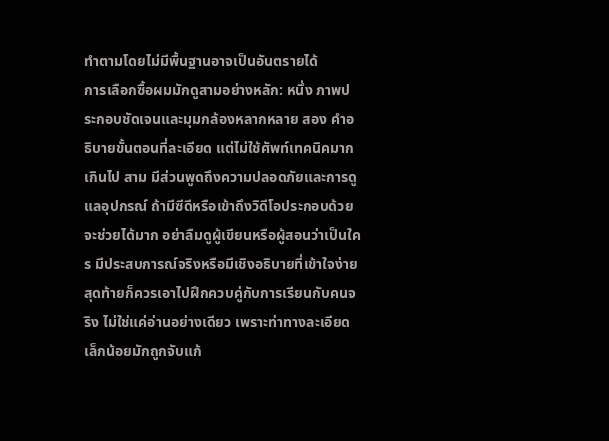ทำตามโดยไม่มีพื้นฐานอาจเป็นอันตรายได้
การเลือกซื้อผมมักดูสามอย่างหลัก: หนึ่ง ภาพประกอบชัดเจนและมุมกล้องหลากหลาย สอง คำอธิบายขั้นตอนที่ละเอียด แต่ไม่ใช้ศัพท์เทคนิคมากเกินไป สาม มีส่วนพูดถึงความปลอดภัยและการดูแลอุปกรณ์ ถ้ามีซีดีหรือเข้าถึงวิดีโอประกอบด้วยจะช่วยได้มาก อย่าลืมดูผู้เขียนหรือผู้สอนว่าเป็นใคร มีประสบการณ์จริงหรือมีเชิงอธิบายที่เข้าใจง่าย สุดท้ายก็ควรเอาไปฝึกควบคู่กับการเรียนกับคนจริง ไม่ใช่แค่อ่านอย่างเดียว เพราะท่าทางละเอียดเล็กน้อยมักถูกจับแก้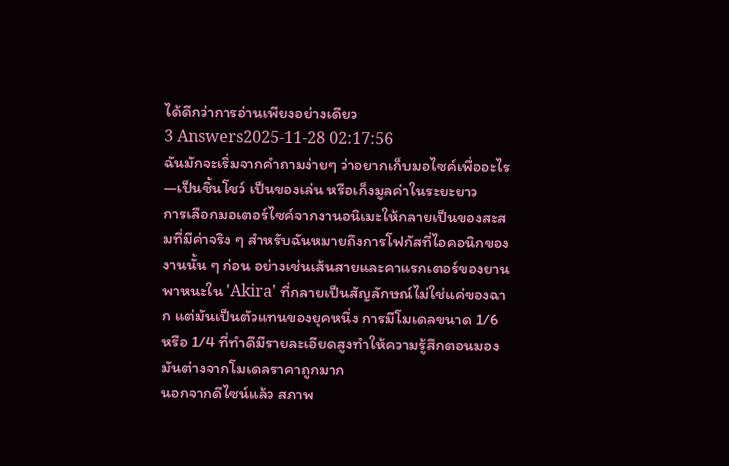ได้ดีกว่าการอ่านเพียงอย่างเดียว
3 Answers2025-11-28 02:17:56
ฉันมักจะเริ่มจากคำถามง่ายๆ ว่าอยากเก็บมอไซค์เพื่ออะไร—เป็นชิ้นโชว์ เป็นของเล่น หรือเก็งมูลค่าในระยะยาว
การเลือกมอเตอร์ไซค์จากงานอนิเมะให้กลายเป็นของสะสมที่มีค่าจริง ๆ สำหรับฉันหมายถึงการโฟกัสที่ไอคอนิกของงานนั้น ๆ ก่อน อย่างเช่นเส้นสายและคาแรกเตอร์ของยานพาหนะใน 'Akira' ที่กลายเป็นสัญลักษณ์ไม่ใช่แค่ของฉาก แต่มันเป็นตัวแทนของยุคหนึ่ง การมีโมเดลขนาด 1/6 หรือ 1/4 ที่ทำดีมีรายละเอียดสูงทำให้ความรู้สึกตอนมองมันต่างจากโมเดลราคาถูกมาก
นอกจากดีไซน์แล้ว สภาพ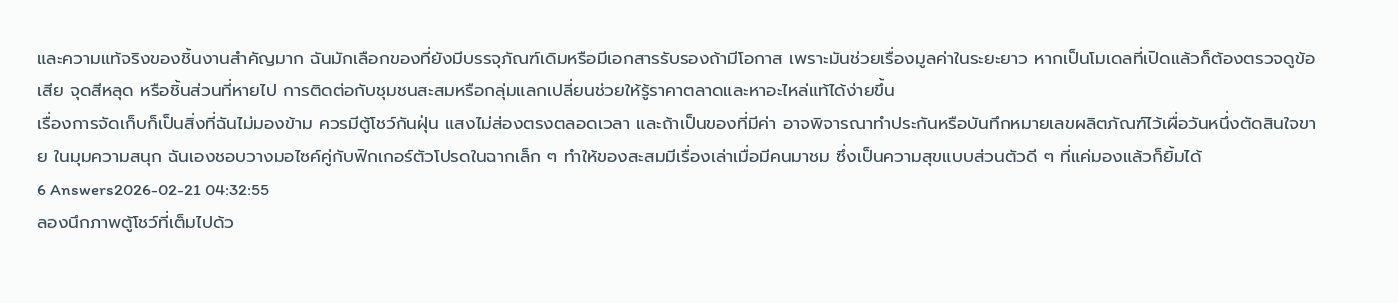และความแท้จริงของชิ้นงานสำคัญมาก ฉันมักเลือกของที่ยังมีบรรจุภัณฑ์เดิมหรือมีเอกสารรับรองถ้ามีโอกาส เพราะมันช่วยเรื่องมูลค่าในระยะยาว หากเป็นโมเดลที่เปิดแล้วก็ต้องตรวจดูข้อเสีย จุดสีหลุด หรือชิ้นส่วนที่หายไป การติดต่อกับชุมชนสะสมหรือกลุ่มแลกเปลี่ยนช่วยให้รู้ราคาตลาดและหาอะไหล่แท้ได้ง่ายขึ้น
เรื่องการจัดเก็บก็เป็นสิ่งที่ฉันไม่มองข้าม ควรมีตู้โชว์กันฝุ่น แสงไม่ส่องตรงตลอดเวลา และถ้าเป็นของที่มีค่า อาจพิจารณาทำประกันหรือบันทึกหมายเลขผลิตภัณฑ์ไว้เผื่อวันหนึ่งตัดสินใจขาย ในมุมความสนุก ฉันเองชอบวางมอไซค์คู่กับฟิกเกอร์ตัวโปรดในฉากเล็ก ๆ ทำให้ของสะสมมีเรื่องเล่าเมื่อมีคนมาชม ซึ่งเป็นความสุขแบบส่วนตัวดี ๆ ที่แค่มองแล้วก็ยิ้มได้
6 Answers2026-02-21 04:32:55
ลองนึกภาพตู้โชว์ที่เต็มไปด้ว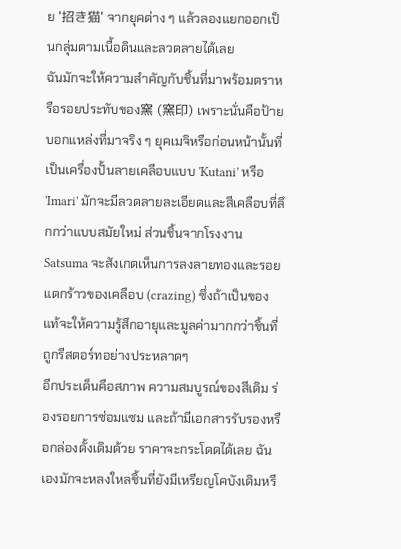ย '招き猫' จากยุคต่าง ๆ แล้วลองแยกออกเป็นกลุ่มตามเนื้อดินและลวดลายได้เลย
ฉันมักจะให้ความสำคัญกับชิ้นที่มาพร้อมตราหรือรอยประทับของ窯 (窯印) เพราะนั่นคือป้ายบอกแหล่งที่มาจริง ๆ ยุคเมจิหรือก่อนหน้านั้นที่เป็นเครื่องปั้นลายเคลือบแบบ 'Kutani' หรือ 'Imari' มักจะมีลวดลายละเอียดและสีเคลือบที่ลึกกว่าแบบสมัยใหม่ ส่วนชิ้นจากโรงงาน Satsuma จะสังเกตเห็นการลงลายทองและรอยแตกร้าวของเคลือบ (crazing) ซึ่งถ้าเป็นของแท้จะให้ความรู้สึกอายุและมูลค่ามากกว่าชิ้นที่ถูกรีสตอร์ทอย่างประหลาดๆ
อีกประเด็นคือสภาพ ความสมบูรณ์ของสีเดิม ร่องรอยการซ่อมแซม และถ้ามีเอกสารรับรองหรือกล่องดั้งเดิมด้วย ราคาจะกระโดดได้เลย ฉันเองมักจะหลงใหลชิ้นที่ยังมีเหรียญโคบังเดิมหรื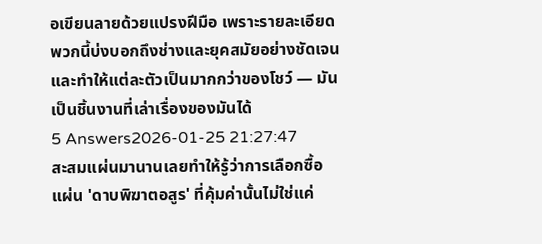อเขียนลายด้วยแปรงฝีมือ เพราะรายละเอียดพวกนี้บ่งบอกถึงช่างและยุคสมัยอย่างชัดเจน และทำให้แต่ละตัวเป็นมากกว่าของโชว์ — มันเป็นชิ้นงานที่เล่าเรื่องของมันได้
5 Answers2026-01-25 21:27:47
สะสมแผ่นมานานเลยทำให้รู้ว่าการเลือกซื้อแผ่น 'ดาบพิฆาตอสูร' ที่คุ้มค่านั้นไม่ใช่แค่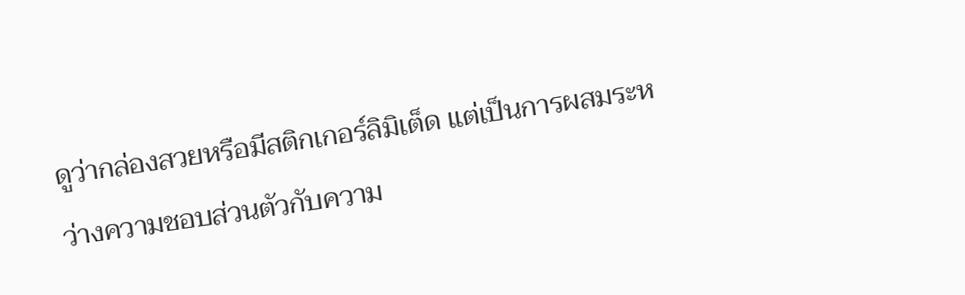ดูว่ากล่องสวยหรือมีสติกเกอร์ลิมิเต็ด แต่เป็นการผสมระหว่างความชอบส่วนตัวกับความ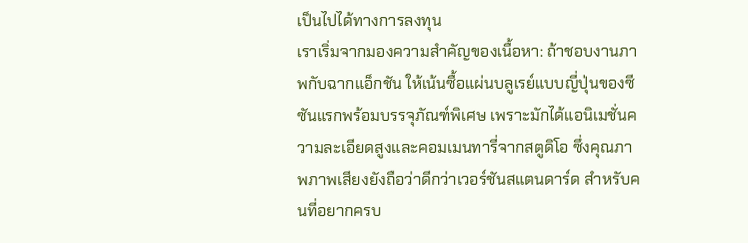เป็นไปได้ทางการลงทุน
เราเริ่มจากมองความสำคัญของเนื้อหา: ถ้าชอบงานภาพกับฉากแอ็กชัน ให้เน้นซื้อแผ่นบลูเรย์แบบญี่ปุ่นของซีซันแรกพร้อมบรรจุภัณฑ์พิเศษ เพราะมักได้แอนิเมชั่นความละเอียดสูงและคอมเมนทารี่จากสตูดิโอ ซึ่งคุณภาพภาพเสียงยังถือว่าดีกว่าเวอร์ชันสแตนดาร์ด สำหรับคนที่อยากครบ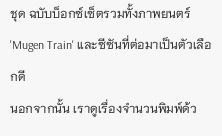ชุด ฉบับบ็อกซ์เซ็ตรวมทั้งภาพยนตร์ 'Mugen Train' และซีซันที่ต่อมาเป็นตัวเลือกดี
นอกจากนั้น เราดูเรื่องจำนวนพิมพ์ด้ว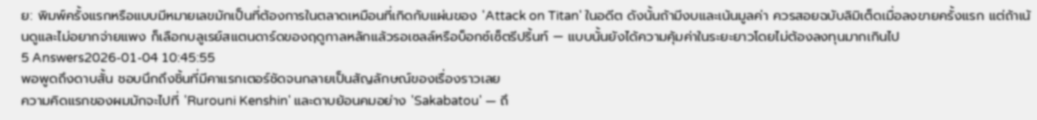ย: พิมพ์ครั้งแรกหรือแบบมีหมายเลขมักเป็นที่ต้องการในตลาดเหมือนที่เกิดกับแผ่นของ 'Attack on Titan' ในอดีต ดังนั้นถ้ามีงบและเน้นมูลค่า ควรสอยฉบับลิมิเต็ดเมื่อลงขายครั้งแรก แต่ถ้าเน้นดูและไม่อยากจ่ายแพง ก็เลือกบลูเรย์สแตนดาร์ดของฤดูกาลหลักแล้วรอเซลล์หรือบ็อกซ์เซ็ตรีปริ้นท์ — แบบนั้นยังได้ความคุ้มค่าในระยะยาวโดยไม่ต้องลงทุนมากเกินไป
5 Answers2026-01-04 10:45:55
พอพูดถึงดาบสั้น ชอบนึกถึงชิ้นที่มีคาแรกเตอร์ชัดจนกลายเป็นสัญลักษณ์ของเรื่องราวเลย
ความคิดแรกของผมมักจะไปที่ 'Rurouni Kenshin' และดาบย้อนคมอย่าง 'Sakabatou' — ถึ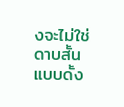งจะไม่ใช่ดาบสั้นแบบดั้ง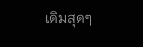เดิมสุดๆ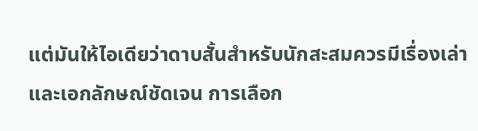แต่มันให้ไอเดียว่าดาบสั้นสำหรับนักสะสมควรมีเรื่องเล่าและเอกลักษณ์ชัดเจน การเลือก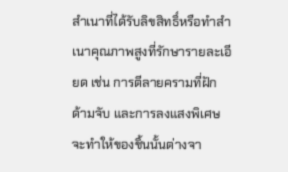สำเนาที่ได้รับลิขสิทธิ์หรือทำสำเนาคุณภาพสูงที่รักษารายละเอียด เช่น การตีลายครามที่ฝัก ด้ามจับ และการลงแสงพิเศษ จะทำให้ของชิ้นนั้นต่างจา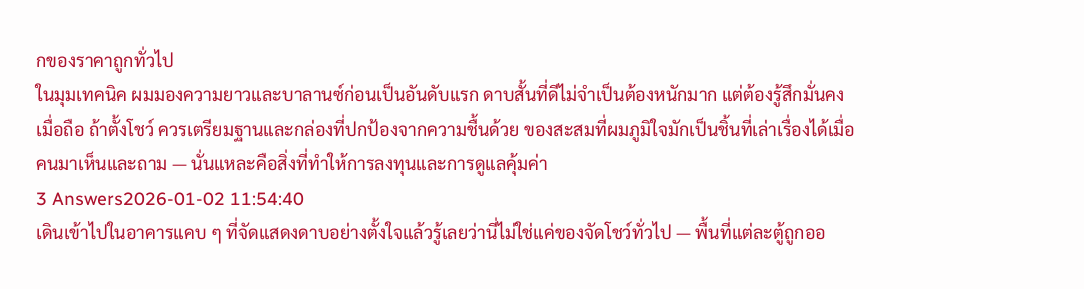กของราคาถูกทั่วไป
ในมุมเทคนิค ผมมองความยาวและบาลานซ์ก่อนเป็นอันดับแรก ดาบสั้นที่ดีไม่จำเป็นต้องหนักมาก แต่ต้องรู้สึกมั่นคงเมื่อถือ ถ้าตั้งโชว์ ควรเตรียมฐานและกล่องที่ปกป้องจากความชื้นด้วย ของสะสมที่ผมภูมิใจมักเป็นชิ้นที่เล่าเรื่องได้เมื่อคนมาเห็นและถาม — นั่นแหละคือสิ่งที่ทำให้การลงทุนและการดูแลคุ้มค่า
3 Answers2026-01-02 11:54:40
เดินเข้าไปในอาคารแคบ ๆ ที่จัดแสดงดาบอย่างตั้งใจแล้วรู้เลยว่านี่ไม่ใช่แค่ของจัดโชว์ทั่วไป — พื้นที่แต่ละตู้ถูกออ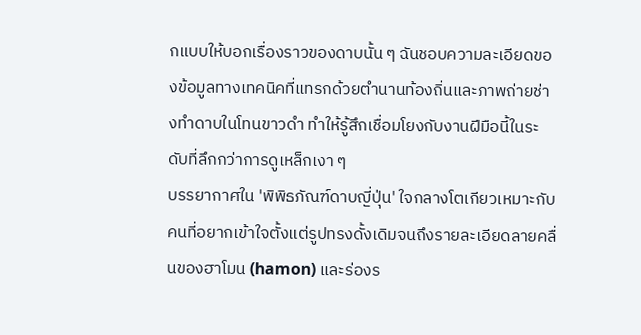กแบบให้บอกเรื่องราวของดาบนั้น ๆ ฉันชอบความละเอียดของข้อมูลทางเทคนิคที่แทรกด้วยตำนานท้องถิ่นและภาพถ่ายช่างทำดาบในโทนขาวดำ ทำให้รู้สึกเชื่อมโยงกับงานฝีมือนี้ในระดับที่ลึกกว่าการดูเหล็กเงา ๆ
บรรยากาศใน 'พิพิธภัณฑ์ดาบญี่ปุ่น' ใจกลางโตเกียวเหมาะกับคนที่อยากเข้าใจตั้งแต่รูปทรงดั้งเดิมจนถึงรายละเอียดลายคลื่นของฮาโมน (hamon) และร่องร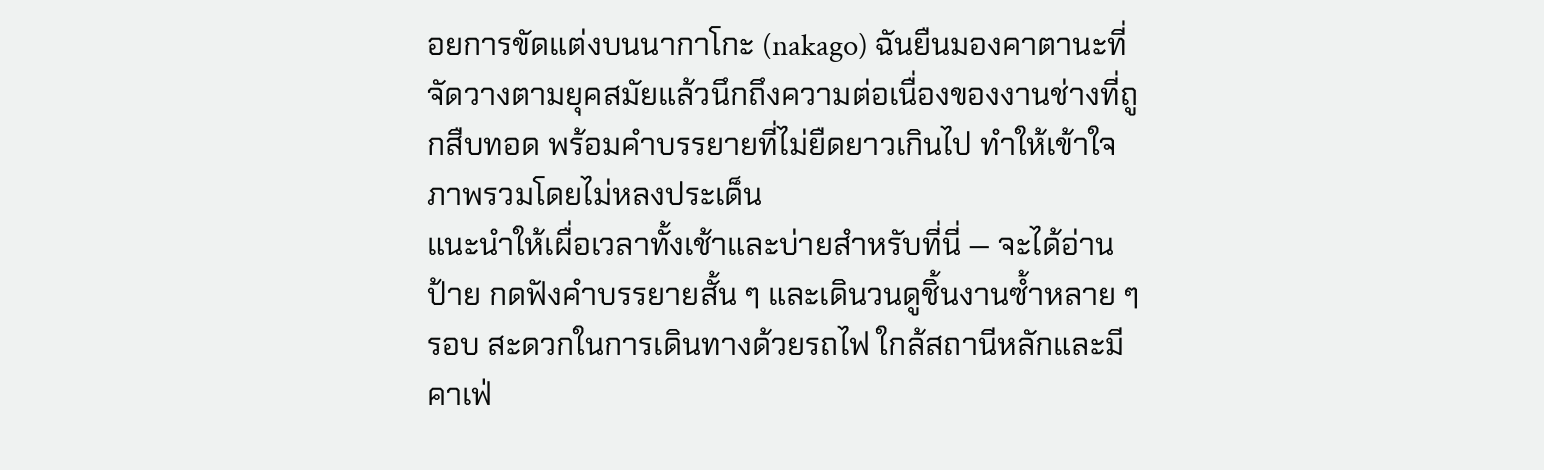อยการขัดแต่งบนนากาโกะ (nakago) ฉันยืนมองคาตานะที่จัดวางตามยุคสมัยแล้วนึกถึงความต่อเนื่องของงานช่างที่ถูกสืบทอด พร้อมคำบรรยายที่ไม่ยืดยาวเกินไป ทำให้เข้าใจภาพรวมโดยไม่หลงประเด็น
แนะนำให้เผื่อเวลาทั้งเช้าและบ่ายสำหรับที่นี่ — จะได้อ่านป้าย กดฟังคำบรรยายสั้น ๆ และเดินวนดูชิ้นงานซ้ำหลาย ๆ รอบ สะดวกในการเดินทางด้วยรถไฟ ใกล้สถานีหลักและมีคาเฟ่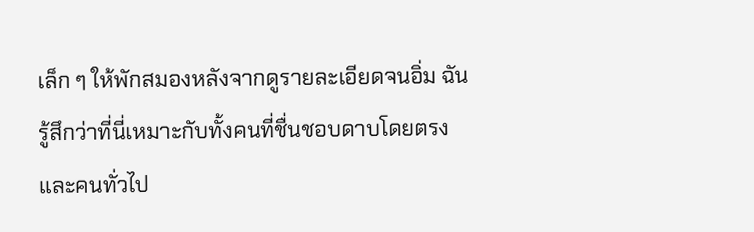เล็ก ๆ ให้พักสมองหลังจากดูรายละเอียดจนอิ่ม ฉันรู้สึกว่าที่นี่เหมาะกับทั้งคนที่ชื่นชอบดาบโดยตรงและคนทั่วไป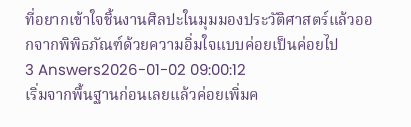ที่อยากเข้าใจชิ้นงานศิลปะในมุมมองประวัติศาสตร์แล้วออกจากพิพิธภัณฑ์ด้วยความอิ่มใจแบบค่อยเป็นค่อยไป
3 Answers2026-01-02 09:00:12
เริ่มจากพื้นฐานก่อนเลยแล้วค่อยเพิ่มค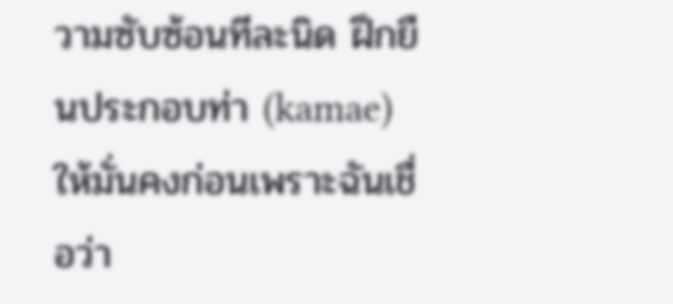วามซับซ้อนทีละนิด ฝึกยืนประกอบท่า (kamae) ให้มั่นคงก่อนเพราะฉันเชื่อว่า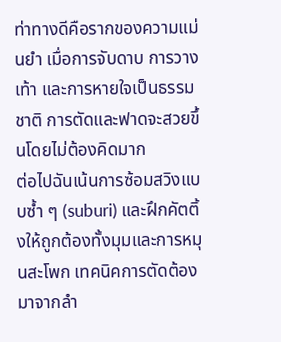ท่าทางดีคือรากของความแม่นยำ เมื่อการจับดาบ การวางเท้า และการหายใจเป็นธรรมชาติ การตัดและฟาดจะสวยขึ้นโดยไม่ต้องคิดมาก
ต่อไปฉันเน้นการซ้อมสวิงแบบซ้ำ ๆ (suburi) และฝึกคัตติ้งให้ถูกต้องทั้งมุมและการหมุนสะโพก เทคนิคการตัดต้องมาจากลำ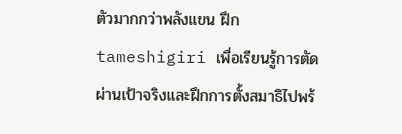ตัวมากกว่าพลังแขน ฝึก tameshigiri เพื่อเรียนรู้การตัดผ่านเป้าจริงและฝึกการตั้งสมาธิไปพร้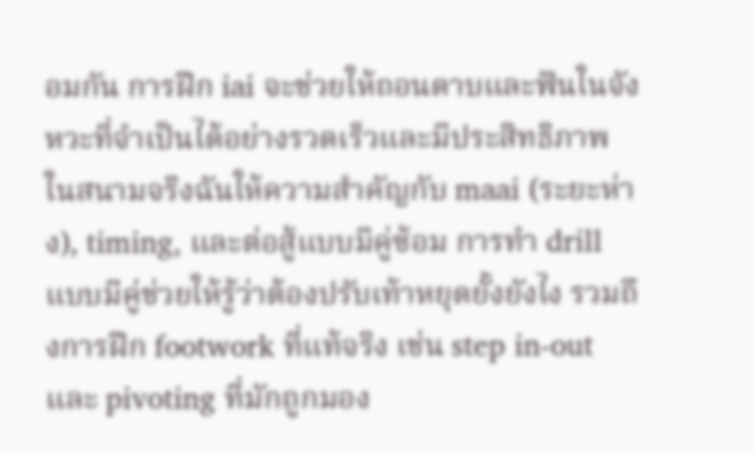อมกัน การฝึก iai จะช่วยให้ถอนดาบและฟันในจังหวะที่จำเป็นได้อย่างรวดเร็วและมีประสิทธิภาพ
ในสนามจริงฉันให้ความสำคัญกับ maai (ระยะห่าง), timing, และต่อสู้แบบมีคู่ซ้อม การทำ drill แบบมีคู่ช่วยให้รู้ว่าต้องปรับเท้าหยุดยั้งยังไง รวมถึงการฝึก footwork ที่แท้จริง เช่น step in-out และ pivoting ที่มักถูกมอง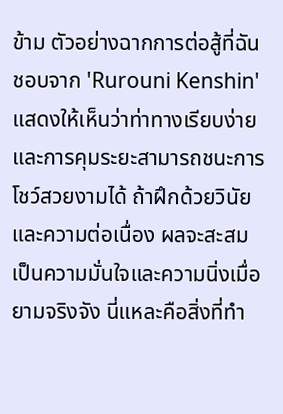ข้าม ตัวอย่างฉากการต่อสู้ที่ฉันชอบจาก 'Rurouni Kenshin' แสดงให้เห็นว่าท่าทางเรียบง่ายและการคุมระยะสามารถชนะการโชว์สวยงามได้ ถ้าฝึกด้วยวินัยและความต่อเนื่อง ผลจะสะสมเป็นความมั่นใจและความนิ่งเมื่อยามจริงจัง นี่แหละคือสิ่งที่ทำ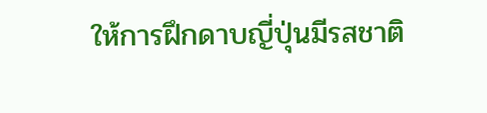ให้การฝึกดาบญี่ปุ่นมีรสชาติ